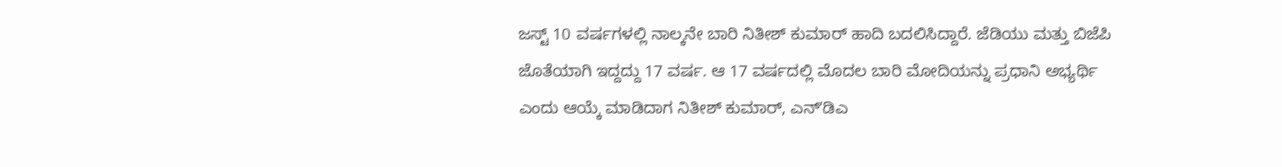ಜಸ್ಟ್ 10 ವರ್ಷಗಳಲ್ಲಿ ನಾಲ್ಕನೇ ಬಾರಿ ನಿತೀಶ್ ಕುಮಾರ್ ಹಾದಿ ಬದಲಿಸಿದ್ದಾರೆ. ಜೆಡಿಯು ಮತ್ತು ಬಿಜೆಪಿ ಜೊತೆಯಾಗಿ ಇದ್ದದ್ದು 17 ವರ್ಷ. ಆ 17 ವರ್ಷದಲ್ಲಿ ಮೊದಲ ಬಾರಿ ಮೋದಿಯನ್ನು ಪ್ರಧಾನಿ ಅಭ್ಯರ್ಥಿ ಎಂದು ಆಯ್ಕೆ ಮಾಡಿದಾಗ ನಿತೀಶ್ ಕುಮಾರ್, ಎನ್ʻಡಿಎ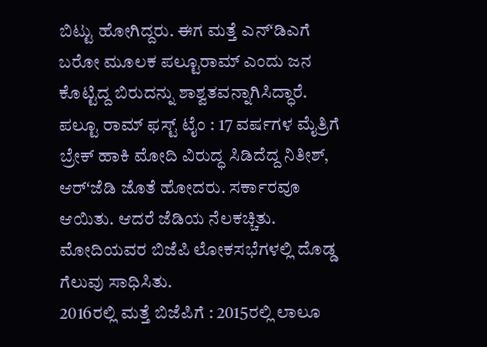ಬಿಟ್ಟು ಹೋಗಿದ್ದರು. ಈಗ ಮತ್ತೆ ಎನ್ʻಡಿಎಗೆ ಬರೋ ಮೂಲಕ ಪಲ್ಟೂರಾಮ್ ಎಂದು ಜನ ಕೊಟ್ಟಿದ್ದ ಬಿರುದನ್ನು ಶಾಶ್ವತವನ್ನಾಗಿಸಿದ್ಧಾರೆ.
ಪಲ್ಟೂ ರಾಮ್ ಫಸ್ಟ್ ಟೈಂ : 17 ವರ್ಷಗಳ ಮೈತ್ರಿಗೆ ಬ್ರೇಕ್ ಹಾಕಿ ಮೋದಿ ವಿರುದ್ಧ ಸಿಡಿದೆದ್ದ ನಿತೀಶ್, ಆರ್ʻಜೆಡಿ ಜೊತೆ ಹೋದರು. ಸರ್ಕಾರವೂ ಆಯಿತು. ಆದರೆ ಜೆಡಿಯ ನೆಲಕಚ್ಚಿತು. ಮೋದಿಯವರ ಬಿಜೆಪಿ ಲೋಕಸಭೆಗಳಲ್ಲಿ ದೊಡ್ಡ ಗೆಲುವು ಸಾಧಿಸಿತು.
2016ರಲ್ಲಿ ಮತ್ತೆ ಬಿಜೆಪಿಗೆ : 2015ರಲ್ಲಿ ಲಾಲೂ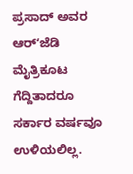ಪ್ರಸಾದ್ ಅವರ ಆರ್ʻಜೆಡಿ ಮೈತ್ರಿಕೂಟ ಗೆದ್ದಿತಾದರೂ ಸರ್ಕಾರ ವರ್ಷವೂ ಉಳಿಯಲಿಲ್ಲ.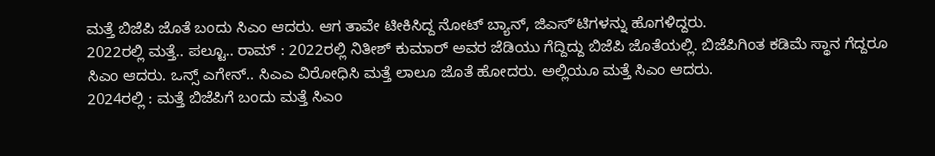ಮತ್ತೆ ಬಿಜೆಪಿ ಜೊತೆ ಬಂದು ಸಿಎಂ ಆದರು. ಆಗ ತಾವೇ ಟೀಕಿಸಿದ್ದ ನೋಟ್ ಬ್ಯಾನ್, ಜಿಎಸ್ʻಟಿಗಳನ್ನು ಹೊಗಳಿದ್ದರು.
2022ರಲ್ಲಿ ಮತ್ತೆ.. ಪಲ್ಟೂ.. ರಾಮ್ : 2022ರಲ್ಲಿ ನಿತೀಶ್ ಕುಮಾರ್ ಅವರ ಜೆಡಿಯು ಗೆದ್ದಿದ್ದು ಬಿಜೆಪಿ ಜೊತೆಯಲ್ಲಿ. ಬಿಜೆಪಿಗಿಂತ ಕಡಿಮೆ ಸ್ಥಾನ ಗೆದ್ದರೂ ಸಿಎಂ ಆದರು. ಒನ್ಸ್ ಎಗೇನ್.. ಸಿಎಎ ವಿರೋಧಿಸಿ ಮತ್ತೆ ಲಾಲೂ ಜೊತೆ ಹೋದರು. ಅಲ್ಲಿಯೂ ಮತ್ತೆ ಸಿಎಂ ಆದರು.
2024ರಲ್ಲಿ : ಮತ್ತೆ ಬಿಜೆಪಿಗೆ ಬಂದು ಮತ್ತೆ ಸಿಎಂ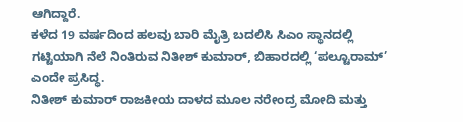ಆಗಿದ್ದಾರೆ.
ಕಳೆದ 19 ವರ್ಷದಿಂದ ಹಲವು ಬಾರಿ ಮೈತ್ರಿ ಬದಲಿಸಿ ಸಿಎಂ ಸ್ಥಾನದಲ್ಲಿ ಗಟ್ಟಿಯಾಗಿ ನೆಲೆ ನಿಂತಿರುವ ನಿತೀಶ್ ಕುಮಾರ್, ಬಿಹಾರದಲ್ಲಿ ‘ಪಲ್ಟೂರಾಮ್’ ಎಂದೇ ಪ್ರಸಿದ್ಧ.
ನಿತೀಶ್ ಕುಮಾರ್ ರಾಜಕೀಯ ದಾಳದ ಮೂಲ ನರೇಂದ್ರ ಮೋದಿ ಮತ್ತು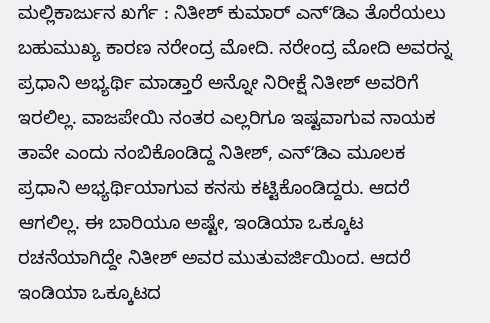ಮಲ್ಲಿಕಾರ್ಜುನ ಖರ್ಗೆ : ನಿತೀಶ್ ಕುಮಾರ್ ಎನ್ʻಡಿಎ ತೊರೆಯಲು ಬಹುಮುಖ್ಯ ಕಾರಣ ನರೇಂದ್ರ ಮೋದಿ. ನರೇಂದ್ರ ಮೋದಿ ಅವರನ್ನ ಪ್ರಧಾನಿ ಅಭ್ಯರ್ಥಿ ಮಾಡ್ತಾರೆ ಅನ್ನೋ ನಿರೀಕ್ಷೆ ನಿತೀಶ್ ಅವರಿಗೆ ಇರಲಿಲ್ಲ. ವಾಜಪೇಯಿ ನಂತರ ಎಲ್ಲರಿಗೂ ಇಷ್ಟವಾಗುವ ನಾಯಕ ತಾವೇ ಎಂದು ನಂಬಿಕೊಂಡಿದ್ದ ನಿತೀಶ್, ಎನ್ʻಡಿಎ ಮೂಲಕ ಪ್ರಧಾನಿ ಅಭ್ಯರ್ಥಿಯಾಗುವ ಕನಸು ಕಟ್ಟಿಕೊಂಡಿದ್ದರು. ಆದರೆ ಆಗಲಿಲ್ಲ. ಈ ಬಾರಿಯೂ ಅಷ್ಟೇ, ಇಂಡಿಯಾ ಒಕ್ಕೂಟ ರಚನೆಯಾಗಿದ್ದೇ ನಿತೀಶ್ ಅವರ ಮುತುವರ್ಜಿಯಿಂದ. ಆದರೆ ಇಂಡಿಯಾ ಒಕ್ಕೂಟದ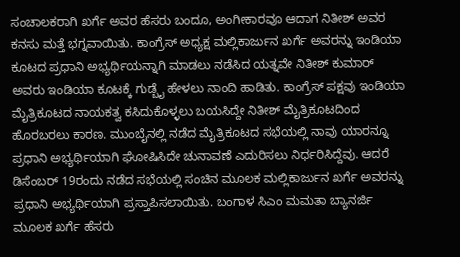ಸಂಚಾಲಕರಾಗಿ ಖರ್ಗೆ ಅವರ ಹೆಸರು ಬಂದೂ, ಅಂಗೀಕಾರವೂ ಆದಾಗ ನಿತೀಶ್ ಅವರ ಕನಸು ಮತ್ತೆ ಭಗ್ನವಾಯಿತು. ಕಾಂಗ್ರೆಸ್ ಅಧ್ಯಕ್ಷ ಮಲ್ಲಿಕಾರ್ಜುನ ಖರ್ಗೆ ಅವರನ್ನು ಇಂಡಿಯಾ ಕೂಟದ ಪ್ರಧಾನಿ ಅಭ್ಯರ್ಥಿಯನ್ನಾಗಿ ಮಾಡಲು ನಡೆಸಿದ ಯತ್ನವೇ ನಿತೀಶ್ ಕುಮಾರ್ ಅವರು ಇಂಡಿಯಾ ಕೂಟಕ್ಕೆ ಗುಡ್ಬೈ ಹೇಳಲು ನಾಂದಿ ಹಾಡಿತು. ಕಾಂಗ್ರೆಸ್ ಪಕ್ಷವು ಇಂಡಿಯಾ ಮೈತ್ರಿಕೂಟದ ನಾಯಕತ್ವ ಕಸಿದುಕೊಳ್ಳಲು ಬಯಸಿದ್ದೇ ನಿತೀಶ್ ಮೈತ್ರಿಕೂಟದಿಂದ ಹೊರಬರಲು ಕಾರಣ. ಮುಂಬೈನಲ್ಲಿ ನಡೆದ ಮೈತ್ರಿಕೂಟದ ಸಭೆಯಲ್ಲಿ ನಾವು ಯಾರನ್ನೂ ಪ್ರಧಾನಿ ಅಭ್ಯರ್ಥಿಯಾಗಿ ಘೋಷಿಸಿದೇ ಚುನಾವಣೆ ಎದುರಿಸಲು ನಿರ್ಧರಿಸಿದ್ದೆವು. ಆದರೆ ಡಿಸೆಂಬರ್ 19ರಂದು ನಡೆದ ಸಭೆಯಲ್ಲಿ ಸಂಚಿನ ಮೂಲಕ ಮಲ್ಲಿಕಾರ್ಜುನ ಖರ್ಗೆ ಅವರನ್ನು ಪ್ರಧಾನಿ ಅಭ್ಯರ್ಥಿಯಾಗಿ ಪ್ರಸ್ತಾಪಿಸಲಾಯಿತು. ಬಂಗಾಳ ಸಿಎಂ ಮಮತಾ ಬ್ಯಾನರ್ಜಿ ಮೂಲಕ ಖರ್ಗೆ ಹೆಸರು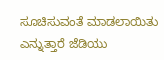ಸೂಚಿಸುವಂತೆ ಮಾಡಲಾಯಿತು ಎನ್ನುತ್ತಾರೆ ಜೆಡಿಯು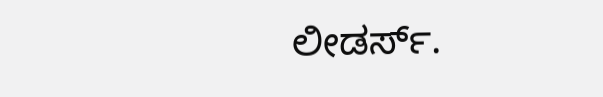ಲೀಡರ್ಸ್.